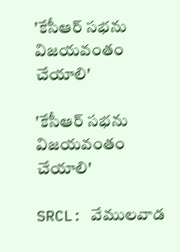'కేసీఆర్ సభను విజయవంతం చేయాలి'

'కేసీఆర్ సభను విజయవంతం చేయాలి'

SRCL: వేములవాడ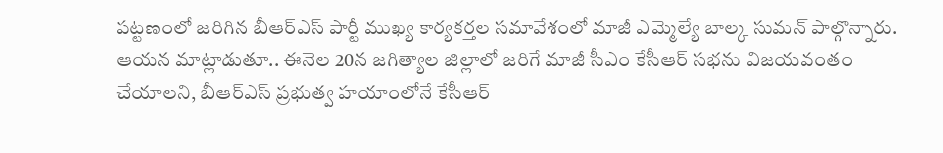పట్టణంలో జరిగిన బీఆర్ఎస్ పార్టీ ముఖ్య కార్యకర్తల సమావేశంలో మాజీ ఎమ్మెల్యే బాల్క సుమన్ పాల్గొన్నారు. ఆయన మాట్లాడుతూ.. ఈనెల 20న జగిత్యాల జిల్లాలో జరిగే మాజీ సీఎం కేసీఆర్ సభను విజయవంతం చేయాలని, బీఆర్ఎస్ ప్రభుత్వ హయాంలోనే కేసీఆర్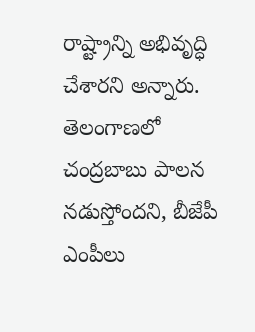రాష్ట్రాన్ని అభివృద్ధి చేశారని అన్నారు. తెలంగాణలో చంద్రబాబు పాలన నడుస్తోందని, బీజేపీ ఎంపీలు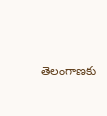తెలంగాణకు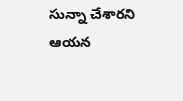సున్నా చేశారని ఆయన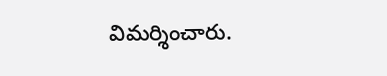విమర్శించారు.